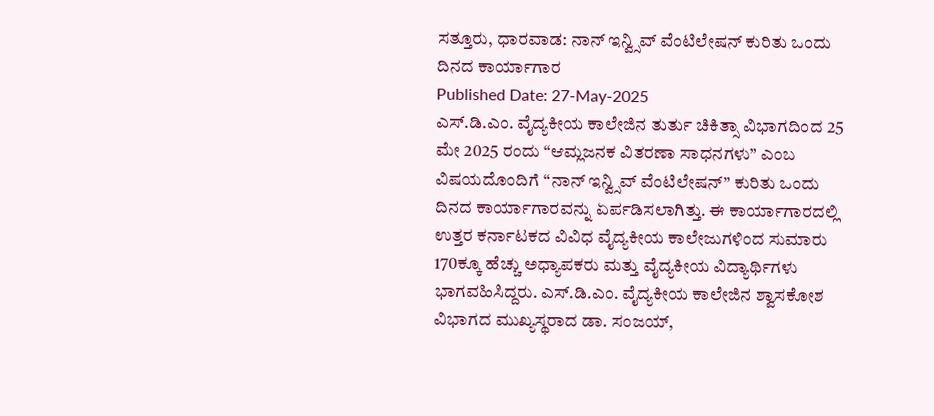ಸತ್ತೂರು, ಧಾರವಾಡ: ನಾನ್ ಇನ್ವ್ಸಿವ್ ವೆಂಟಿಲೇಷನ್ ಕುರಿತು ಒಂದು ದಿನದ ಕಾರ್ಯಾಗಾರ
Published Date: 27-May-2025
ಎಸ್.ಡಿ.ಎಂ. ವೈದ್ಯಕೀಯ ಕಾಲೇಜಿನ ತುರ್ತು ಚಿಕಿತ್ಸಾ ವಿಭಾಗದಿಂದ 25 ಮೇ 2025 ರಂದು “ಆಮ್ಲಜನಕ ವಿತರಣಾ ಸಾಧನಗಳು” ಎಂಬ ವಿಷಯದೊಂದಿಗೆ “ನಾನ್ ಇನ್ವ್ಸಿವ್ ವೆಂಟಿಲೇಷನ್” ಕುರಿತು ಒಂದು ದಿನದ ಕಾರ್ಯಾಗಾರವನ್ನು ಏರ್ಪಡಿಸಲಾಗಿತ್ತು. ಈ ಕಾರ್ಯಾಗಾರದಲ್ಲಿ ಉತ್ತರ ಕರ್ನಾಟಕದ ವಿವಿಧ ವೈದ್ಯಕೀಯ ಕಾಲೇಜುಗಳಿಂದ ಸುಮಾರು 170ಕ್ಕೂ ಹೆಚ್ಚು ಅಧ್ಯಾಪಕರು ಮತ್ತು ವೈದ್ಯಕೀಯ ವಿದ್ಯಾರ್ಥಿಗಳು ಭಾಗವಹಿಸಿದ್ದರು. ಎಸ್.ಡಿ.ಎಂ. ವೈದ್ಯಕೀಯ ಕಾಲೇಜಿನ ಶ್ವಾಸಕೋಶ ವಿಭಾಗದ ಮುಖ್ಯಸ್ಥರಾದ ಡಾ. ಸಂಜಯ್,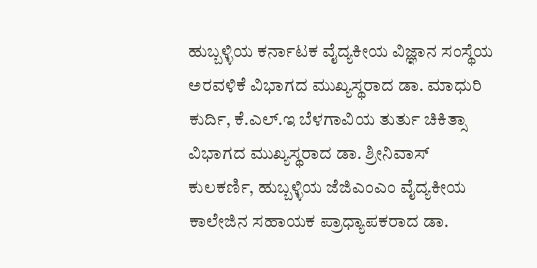ಹುಬ್ಬಳ್ಳಿಯ ಕರ್ನಾಟಕ ವೈದ್ಯಕೀಯ ವಿಜ್ಞಾನ ಸಂಸ್ಥೆಯ ಅರವಳಿಕೆ ವಿಭಾಗದ ಮುಖ್ಯಸ್ಥರಾದ ಡಾ. ಮಾಧುರಿ ಕುರ್ದಿ, ಕೆ.ಎಲ್.ಇ ಬೆಳಗಾವಿಯ ತುರ್ತು ಚಿಕಿತ್ಸಾ ವಿಭಾಗದ ಮುಖ್ಯಸ್ಥರಾದ ಡಾ. ಶ್ರೀನಿವಾಸ್ ಕುಲಕರ್ಣಿ, ಹುಬ್ಬಳ್ಳಿಯ ಜೆಜಿಎಂಎಂ ವೈದ್ಯಕೀಯ ಕಾಲೇಜಿನ ಸಹಾಯಕ ಪ್ರಾಧ್ಯಾಪಕರಾದ ಡಾ.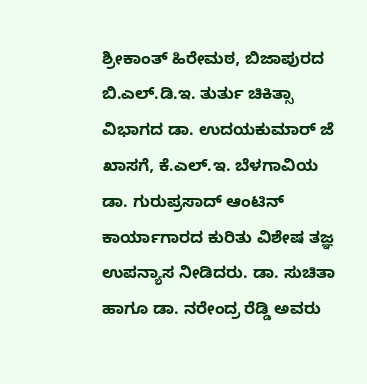ಶ್ರೀಕಾಂತ್ ಹಿರೇಮಠ, ಬಿಜಾಪುರದ ಬಿ.ಎಲ್.ಡಿ.ಇ. ತುರ್ತು ಚಿಕಿತ್ಸಾ ವಿಭಾಗದ ಡಾ. ಉದಯಕುಮಾರ್ ಜೆ ಖಾಸಗೆ, ಕೆ.ಎಲ್.ಇ. ಬೆಳಗಾವಿಯ ಡಾ. ಗುರುಪ್ರಸಾದ್ ಆಂಟಿನ್ ಕಾರ್ಯಾಗಾರದ ಕುರಿತು ವಿಶೇಷ ತಜ್ಞ ಉಪನ್ಯಾಸ ನೀಡಿದರು. ಡಾ. ಸುಚಿತಾ ಹಾಗೂ ಡಾ. ನರೇಂದ್ರ ರೆಡ್ಡಿ ಅವರು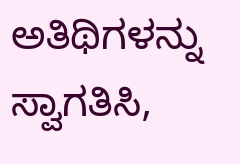ಅತಿಥಿಗಳನ್ನು ಸ್ವಾಗತಿಸಿ,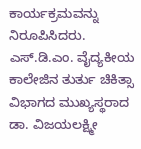ಕಾರ್ಯಕ್ರಮವನ್ನು ನಿರೂಪಿಸಿದರು. ಎಸ್.ಡಿ.ಎಂ. ವೈದ್ಯಕೀಯ ಕಾಲೇಜಿನ ತುರ್ತು ಚಿಕಿತ್ಸಾ ವಿಭಾಗದ ಮುಖ್ಯಸ್ಥರಾದ ಡಾ. ವಿಜಯಲಕ್ಷ್ಮೀ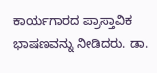ಕಾರ್ಯಗಾರದ ಪ್ರಾಸ್ತಾವಿಕ ಭಾಷಣವನ್ನು ನೀಡಿದರು. ಡಾ.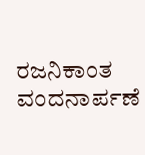ರಜನಿಕಾಂತ ವಂದನಾರ್ಪಣೆ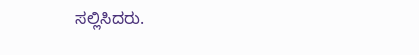ಸಲ್ಲಿಸಿದರು.